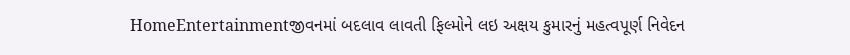HomeEntertainmentજીવનમાં બદલાવ લાવતી ફિલ્મોને લઇ અક્ષય કુમારનું મહત્વપૂર્ણ નિવેદન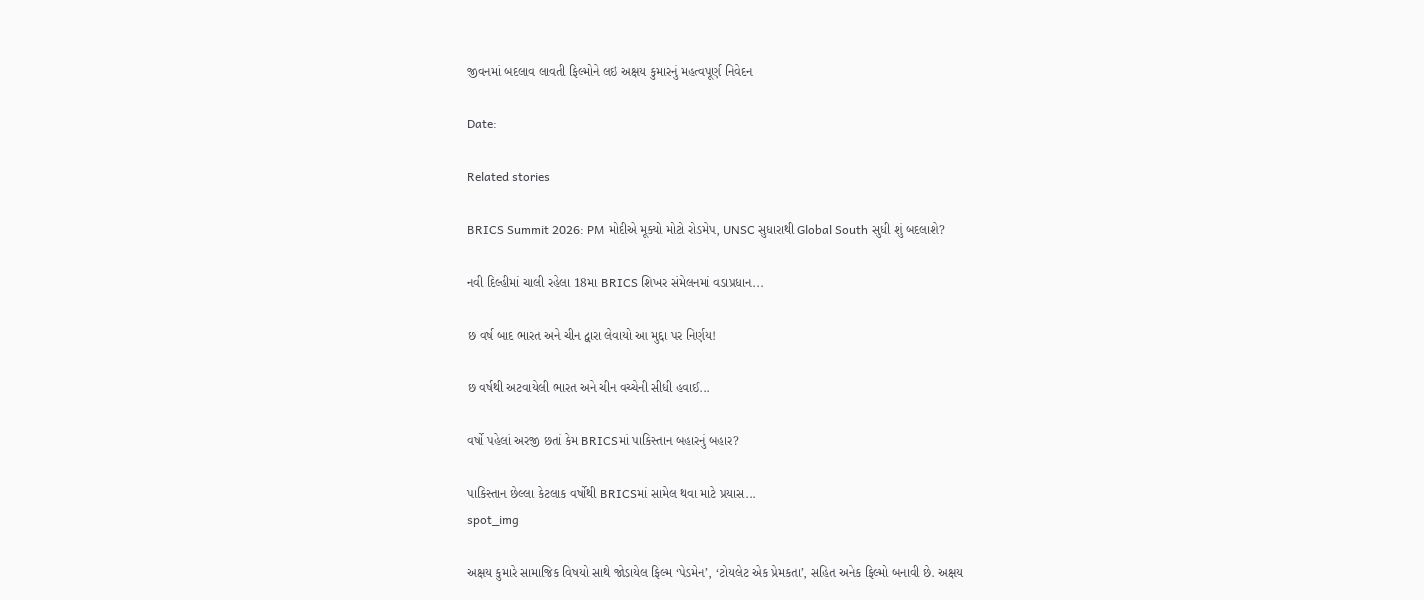જીવનમાં બદલાવ લાવતી ફિલ્મોને લઇ અક્ષય કુમારનું મહત્વપૂર્ણ નિવેદન

Date:

Related stories

BRICS Summit 2026: PM મોદીએ મૂક્યો મોટો રોડમેપ, UNSC સુધારાથી Global South સુધી શું બદલાશે?

નવી દિલ્હીમાં ચાલી રહેલા 18મા BRICS શિખર સંમેલનમાં વડાપ્રધાન...

છ વર્ષ બાદ ભારત અને ચીન દ્વારા લેવાયો આ મુદ્દા પર નિર્ણય!

છ વર્ષથી અટવાયેલી ભારત અને ચીન વચ્ચેની સીધી હવાઈ...

વર્ષો પહેલાં અરજી છતાં કેમ BRICSમાં પાકિસ્તાન બહારનું બહાર?

પાકિસ્તાન છેલ્લા કેટલાક વર્ષોથી BRICSમાં સામેલ થવા માટે પ્રયાસ...
spot_img

અક્ષય કુમારે સામાજિક વિષયો સાથે જોડાયેલ ફિલ્મ ‘પેડમેન’, ‘ટોયલેટ એક પ્રેમકતા’, સહિત અનેક ફિલ્મો બનાવી છે. અક્ષય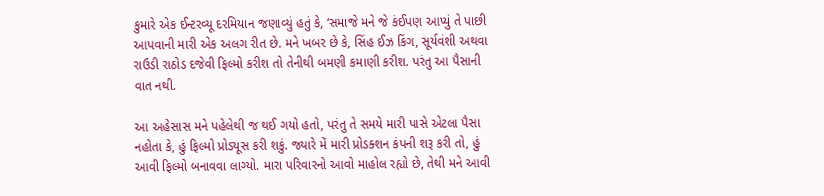કુમારે એક ઈન્ટરવ્યૂ દરમિયાન જણાવ્યું હતું કે, ‘સમાજે મને જે કંઈપણ આપ્યું તે પાછી આપવાની મારી એક અલગ રીત છે. મને ખબર છે કે, સિંહ ઈઝ કિંગ, સૂર્યવંશી અથવા રાઉડી રાઠોડ દજેવી ફિલ્મો કરીશ તો તેનીથી બમણી કમાણી કરીશ. પરંતુ આ પૈસાની વાત નથી.

આ અહેસાસ મને પહેલેથી જ થઈ ગયો હતો, પરંતુ તે સમયે મારી પાસે એટલા પૈસા નહોતા કે, હું ફિલ્મો પ્રોડ્યૂસ કરી શકું. જ્યારે મેં મારી પ્રોડક્શન કંપની શરૂ કરી તો, હું આવી ફિલ્મો બનાવવા લાગ્યો. મારા પરિવારનો આવો માહોલ રહ્યો છે, તેથી મને આવી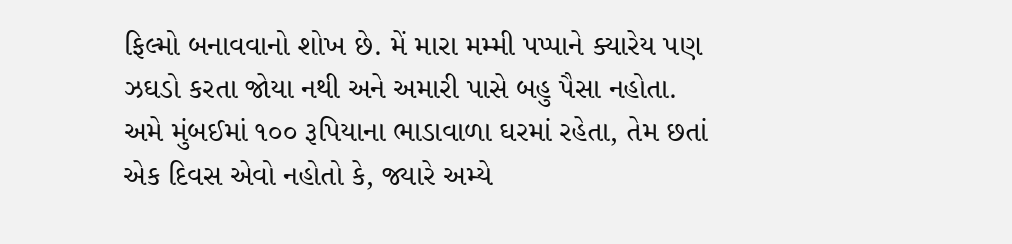ફિલ્મો બનાવવાનો શોખ છે. મેં મારા મમ્મી પપ્પાને ક્યારેય પણ ઝઘડો કરતા જોયા નથી અને અમારી પાસે બહુ પૈસા નહોતા. અમે મુંબઈમાં ૧૦૦ રૂપિયાના ભાડાવાળા ઘરમાં રહેતા, તેમ છતાં એક દિવસ એવો નહોતો કે, જ્યારે અમ્યે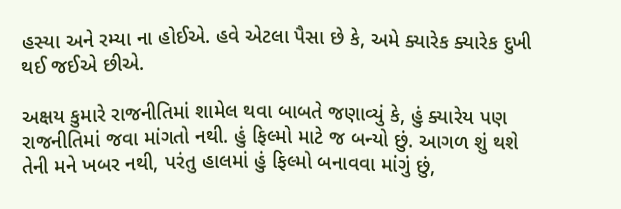હસ્યા અને રમ્યા ના હોઈએ. હવે એટલા પૈસા છે કે, અમે ક્યારેક ક્યારેક દુખી થઈ જઈએ છીએ.

અક્ષય કુમારે રાજનીતિમાં શામેલ થવા બાબતે જણાવ્યું કે, હું ક્યારેય પણ રાજનીતિમાં જવા માંગતો નથી. હું ફિલ્મો માટે જ બન્યો છું. આગળ શું થશે તેની મને ખબર નથી, પરંતુ હાલમાં હું ફિલ્મો બનાવવા માંગું છું,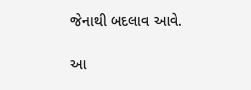જેનાથી બદલાવ આવે.

આ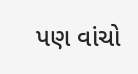પણ વાંચો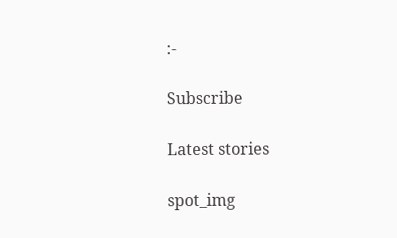:-

Subscribe

Latest stories

spot_img